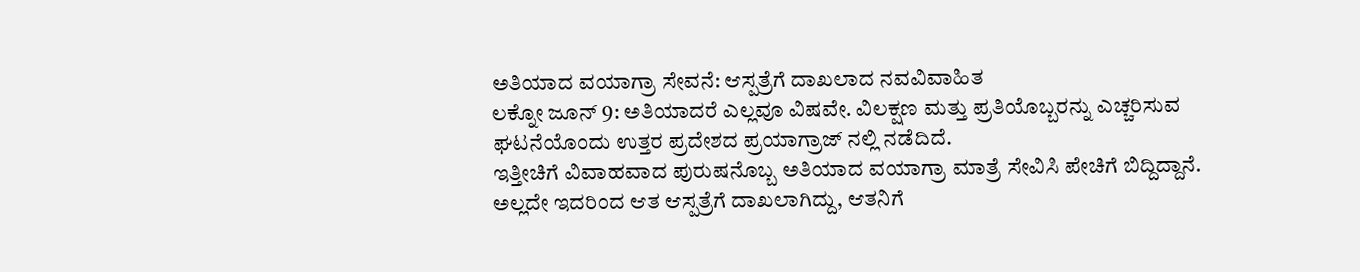ಅತಿಯಾದ ವಯಾಗ್ರಾ ಸೇವನೆ: ಆಸ್ಪತ್ರೆಗೆ ದಾಖಲಾದ ನವವಿವಾಹಿತ
ಲಕ್ನೋ ಜೂನ್ 9: ಅತಿಯಾದರೆ ಎಲ್ಲವೂ ವಿಷವೇ. ವಿಲಕ್ಷಣ ಮತ್ತು ಪ್ರತಿಯೊಬ್ಬರನ್ನು ಎಚ್ಚರಿಸುವ ಘಟನೆಯೊಂದು ಉತ್ತರ ಪ್ರದೇಶದ ಪ್ರಯಾಗ್ರಾಜ್ ನಲ್ಲಿ ನಡೆದಿದೆ.
ಇತ್ತೀಚಿಗೆ ವಿವಾಹವಾದ ಪುರುಷನೊಬ್ಬ ಅತಿಯಾದ ವಯಾಗ್ರಾ ಮಾತ್ರೆ ಸೇವಿಸಿ ಪೇಚಿಗೆ ಬಿದ್ದಿದ್ದಾನೆ. ಅಲ್ಲದೇ ಇದರಿಂದ ಆತ ಆಸ್ಪತ್ರೆಗೆ ದಾಖಲಾಗಿದ್ದು, ಆತನಿಗೆ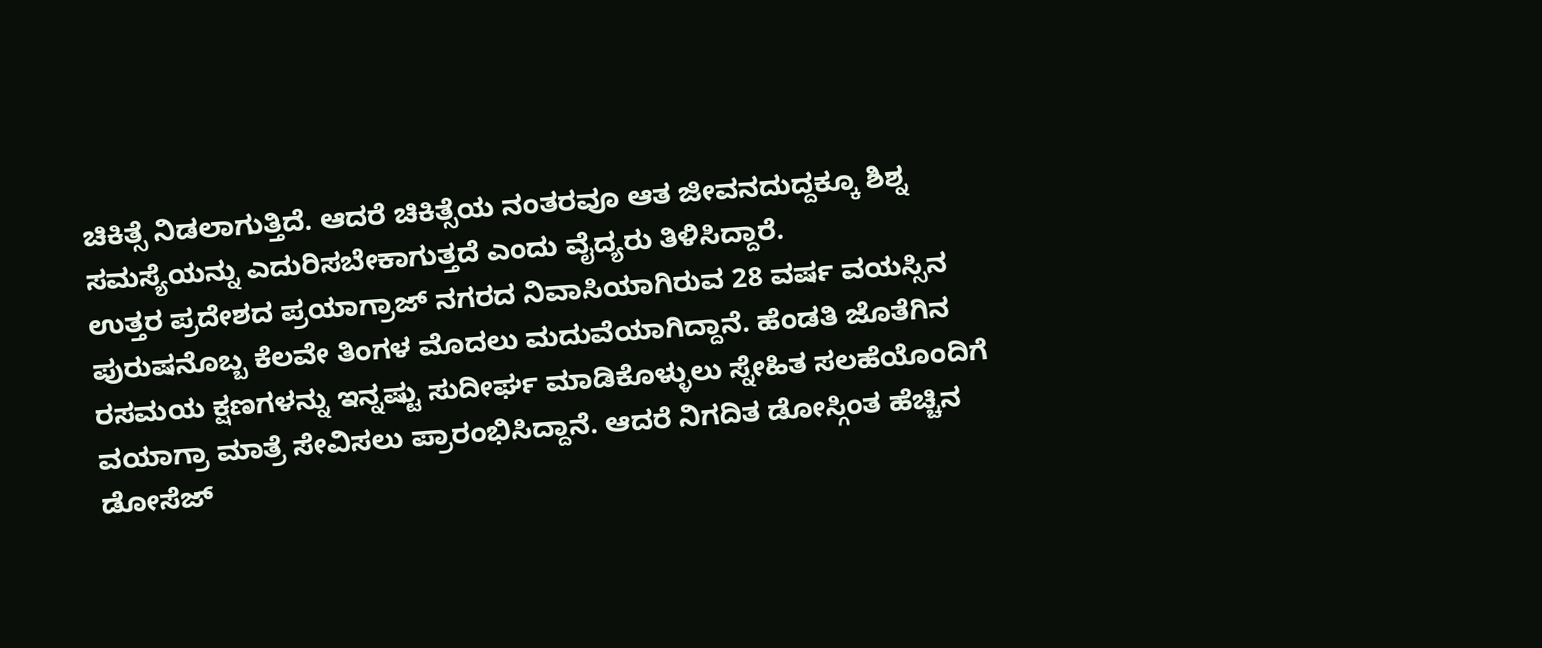ಚಿಕಿತ್ಸೆ ನಿಡಲಾಗುತ್ತಿದೆ. ಆದರೆ ಚಿಕಿತ್ಸೆಯ ನಂತರವೂ ಆತ ಜೀವನದುದ್ದಕ್ಕೂ ಶಿಶ್ನ ಸಮಸ್ಯೆಯನ್ನು ಎದುರಿಸಬೇಕಾಗುತ್ತದೆ ಎಂದು ವೈದ್ಯರು ತಿಳಿಸಿದ್ದಾರೆ.
ಉತ್ತರ ಪ್ರದೇಶದ ಪ್ರಯಾಗ್ರಾಜ್ ನಗರದ ನಿವಾಸಿಯಾಗಿರುವ 28 ವರ್ಷ ವಯಸ್ಸಿನ ಪುರುಷನೊಬ್ಬ ಕೆಲವೇ ತಿಂಗಳ ಮೊದಲು ಮದುವೆಯಾಗಿದ್ದಾನೆ. ಹೆಂಡತಿ ಜೊತೆಗಿನ ರಸಮಯ ಕ್ಷಣಗಳನ್ನು ಇನ್ನಷ್ಟು ಸುದೀರ್ಘ ಮಾಡಿಕೊಳ್ಳುಲು ಸ್ನೇಹಿತ ಸಲಹೆಯೊಂದಿಗೆ ವಯಾಗ್ರಾ ಮಾತ್ರೆ ಸೇವಿಸಲು ಪ್ರಾರಂಭಿಸಿದ್ದಾನೆ. ಆದರೆ ನಿಗದಿತ ಡೋಸ್ಗಿಂತ ಹೆಚ್ಚಿನ ಡೋಸೆಜ್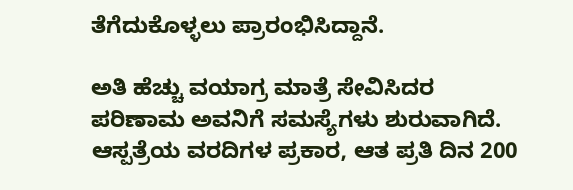ತೆಗೆದುಕೊಳ್ಳಲು ಪ್ರಾರಂಭಿಸಿದ್ದಾನೆ.

ಅತಿ ಹೆಚ್ಚು ವಯಾಗ್ರ ಮಾತ್ರೆ ಸೇವಿಸಿದರ ಪರಿಣಾಮ ಅವನಿಗೆ ಸಮಸ್ಯೆಗಳು ಶುರುವಾಗಿದೆ. ಆಸ್ಪತ್ರೆಯ ವರದಿಗಳ ಪ್ರಕಾರ, ಆತ ಪ್ರತಿ ದಿನ 200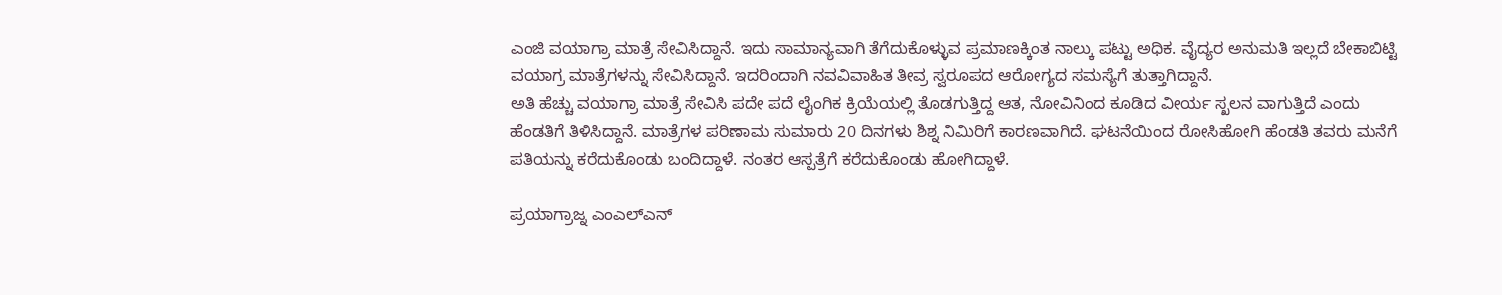ಎಂಜಿ ವಯಾಗ್ರಾ ಮಾತ್ರೆ ಸೇವಿಸಿದ್ದಾನೆ. ಇದು ಸಾಮಾನ್ಯವಾಗಿ ತೆಗೆದುಕೊಳ್ಳುವ ಪ್ರಮಾಣಕ್ಕಿಂತ ನಾಲ್ಕು ಪಟ್ಟು ಅಧಿಕ. ವೈದ್ಯರ ಅನುಮತಿ ಇಲ್ಲದೆ ಬೇಕಾಬಿಟ್ಟಿ ವಯಾಗ್ರ ಮಾತ್ರೆಗಳನ್ನು ಸೇವಿಸಿದ್ದಾನೆ. ಇದರಿಂದಾಗಿ ನವವಿವಾಹಿತ ತೀವ್ರ ಸ್ವರೂಪದ ಆರೋಗ್ಯದ ಸಮಸ್ಯೆಗೆ ತುತ್ತಾಗಿದ್ದಾನೆ.
ಅತಿ ಹೆಚ್ಚು ವಯಾಗ್ರಾ ಮಾತ್ರೆ ಸೇವಿಸಿ ಪದೇ ಪದೆ ಲೈಂಗಿಕ ಕ್ರಿಯೆಯಲ್ಲಿ ತೊಡಗುತ್ತಿದ್ದ ಆತ, ನೋವಿನಿಂದ ಕೂಡಿದ ವೀರ್ಯ ಸ್ಖಲನ ವಾಗುತ್ತಿದೆ ಎಂದು ಹೆಂಡತಿಗೆ ತಿಳಿಸಿದ್ದಾನೆ. ಮಾತ್ರೆಗಳ ಪರಿಣಾಮ ಸುಮಾರು 20 ದಿನಗಳು ಶಿಶ್ನ ನಿಮಿರಿಗೆ ಕಾರಣವಾಗಿದೆ. ಘಟನೆಯಿಂದ ರೋಸಿಹೋಗಿ ಹೆಂಡತಿ ತವರು ಮನೆಗೆ ಪತಿಯನ್ನು ಕರೆದುಕೊಂಡು ಬಂದಿದ್ದಾಳೆ. ನಂತರ ಆಸ್ಪತ್ರೆಗೆ ಕರೆದುಕೊಂಡು ಹೋಗಿದ್ದಾಳೆ.

ಪ್ರಯಾಗ್ರಾಜ್ನ ಎಂಎಲ್ಎನ್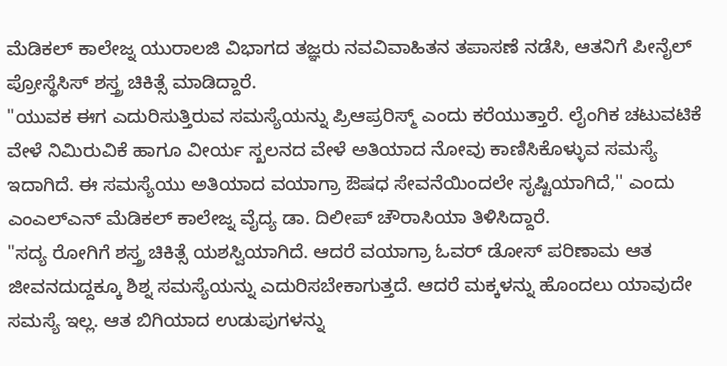ಮೆಡಿಕಲ್ ಕಾಲೇಜ್ನ ಯುರಾಲಜಿ ವಿಭಾಗದ ತಜ್ಞರು ನವವಿವಾಹಿತನ ತಪಾಸಣೆ ನಡೆಸಿ, ಆತನಿಗೆ ಪೀನೈಲ್ ಪ್ರೋಸ್ಥೆಸಿಸ್ ಶಸ್ತ್ರ ಚಿಕಿತ್ಸೆ ಮಾಡಿದ್ದಾರೆ.
"ಯುವಕ ಈಗ ಎದುರಿಸುತ್ತಿರುವ ಸಮಸ್ಯೆಯನ್ನು ಪ್ರಿಆಪ್ರರಿಸ್ಮ್ ಎಂದು ಕರೆಯುತ್ತಾರೆ. ಲೈಂಗಿಕ ಚಟುವಟಿಕೆ ವೇಳೆ ನಿಮಿರುವಿಕೆ ಹಾಗೂ ವೀರ್ಯ ಸ್ಖಲನದ ವೇಳೆ ಅತಿಯಾದ ನೋವು ಕಾಣಿಸಿಕೊಳ್ಳುವ ಸಮಸ್ಯೆ ಇದಾಗಿದೆ. ಈ ಸಮಸ್ಯೆಯು ಅತಿಯಾದ ವಯಾಗ್ರಾ ಔಷಧ ಸೇವನೆಯಿಂದಲೇ ಸೃಷ್ಟಿಯಾಗಿದೆ,'' ಎಂದು ಎಂಎಲ್ಎನ್ ಮೆಡಿಕಲ್ ಕಾಲೇಜ್ನ ವೈದ್ಯ ಡಾ. ದಿಲೀಪ್ ಚೌರಾಸಿಯಾ ತಿಳಿಸಿದ್ದಾರೆ.
"ಸದ್ಯ ರೋಗಿಗೆ ಶಸ್ತ್ರ ಚಿಕಿತ್ಸೆ ಯಶಸ್ವಿಯಾಗಿದೆ. ಆದರೆ ವಯಾಗ್ರಾ ಓವರ್ ಡೋಸ್ ಪರಿಣಾಮ ಆತ ಜೀವನದುದ್ದಕ್ಕೂ ಶಿಶ್ನ ಸಮಸ್ಯೆಯನ್ನು ಎದುರಿಸಬೇಕಾಗುತ್ತದೆ. ಆದರೆ ಮಕ್ಕಳನ್ನು ಹೊಂದಲು ಯಾವುದೇ ಸಮಸ್ಯೆ ಇಲ್ಲ. ಆತ ಬಿಗಿಯಾದ ಉಡುಪುಗಳನ್ನು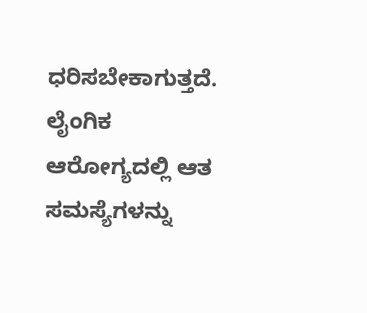ಧರಿಸಬೇಕಾಗುತ್ತದೆ. ಲೈಂಗಿಕ ಆರೋಗ್ಯದಲ್ಲಿ ಆತ ಸಮಸ್ಯೆಗಳನ್ನು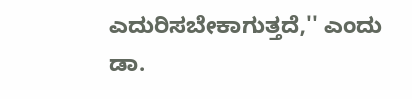ಎದುರಿಸಬೇಕಾಗುತ್ತದೆ,'' ಎಂದು ಡಾ.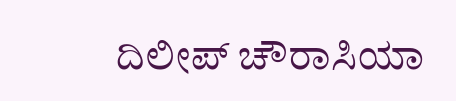ದಿಲೀಪ್ ಚೌರಾಸಿಯಾ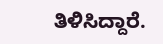ತಿಳಿಸಿದ್ದಾರೆ.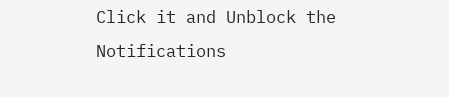Click it and Unblock the Notifications